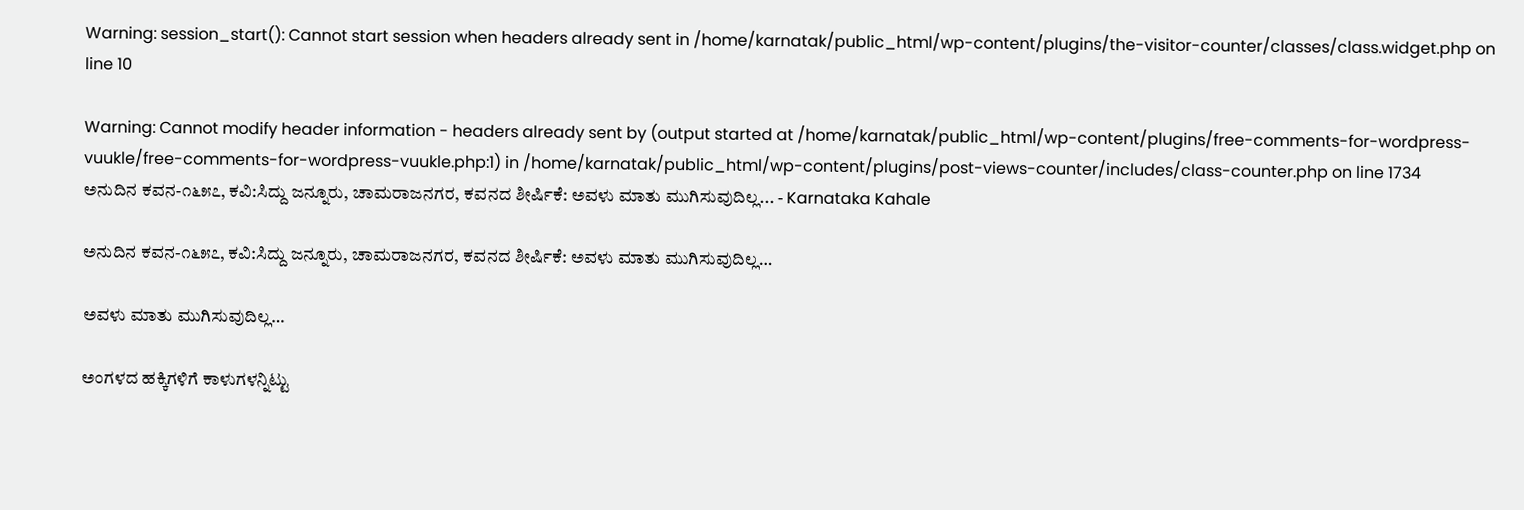Warning: session_start(): Cannot start session when headers already sent in /home/karnatak/public_html/wp-content/plugins/the-visitor-counter/classes/class.widget.php on line 10

Warning: Cannot modify header information - headers already sent by (output started at /home/karnatak/public_html/wp-content/plugins/free-comments-for-wordpress-vuukle/free-comments-for-wordpress-vuukle.php:1) in /home/karnatak/public_html/wp-content/plugins/post-views-counter/includes/class-counter.php on line 1734
ಅನುದಿನ ಕವನ-೧೬೫೭, ಕವಿ:ಸಿದ್ದು ಜನ್ನೂರು, ಚಾಮರಾಜನಗರ, ಕವನದ ಶೀರ್ಷಿಕೆ: ಅವಳು ಮಾತು ಮುಗಿಸುವುದಿಲ್ಲ... - Karnataka Kahale

ಅನುದಿನ ಕವನ-೧೬೫೭, ಕವಿ:ಸಿದ್ದು ಜನ್ನೂರು, ಚಾಮರಾಜನಗರ, ಕವನದ ಶೀರ್ಷಿಕೆ: ಅವಳು ಮಾತು ಮುಗಿಸುವುದಿಲ್ಲ…

ಅವಳು ಮಾತು ಮುಗಿಸುವುದಿಲ್ಲ…

ಅಂಗಳದ ಹಕ್ಕಿಗಳಿಗೆ ಕಾಳುಗಳನ್ನಿಟ್ಟು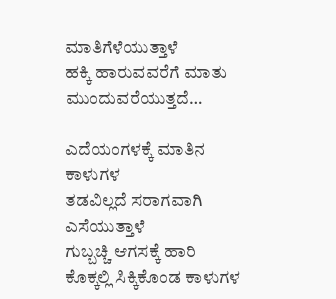ಮಾತಿಗೆಳೆಯುತ್ತಾಳೆ
ಹಕ್ಕಿ ಹಾರುವವರೆಗೆ ಮಾತು ಮುಂದುವರೆಯುತ್ತದೆ…

ಎದೆಯಂಗಳಕ್ಕೆ ಮಾತಿನ ಕಾಳುಗಳ
ತಡವಿಲ್ಲದೆ ಸರಾಗವಾಗಿ ಎಸೆಯುತ್ತಾಳೆ
ಗುಬ್ಬಚ್ಚಿ ಆಗಸಕ್ಕೆ ಹಾರಿ
ಕೊಕ್ಕಲ್ಲಿ ಸಿಕ್ಕಿಕೊಂಡ ಕಾಳುಗಳ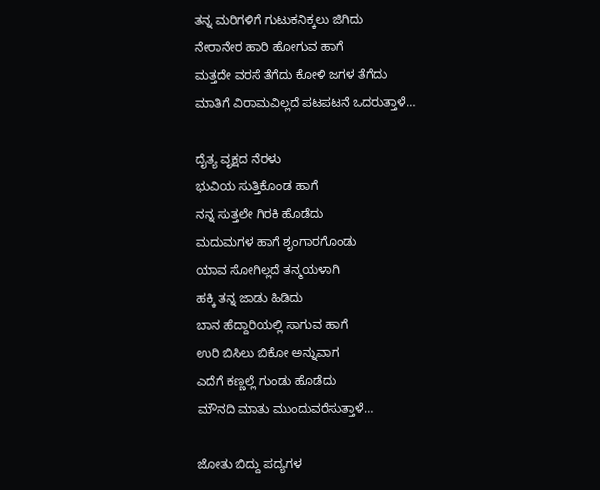ತನ್ನ ಮರಿಗಳಿಗೆ ಗುಟುಕನಿಕ್ಕಲು ಜಿಗಿದು
ನೇರಾನೇರ ಹಾರಿ ಹೋಗುವ ಹಾಗೆ
ಮತ್ತದೇ ವರಸೆ ತೆಗೆದು ಕೋಳಿ ಜಗಳ ತೆಗೆದು
ಮಾತಿಗೆ ವಿರಾಮವಿಲ್ಲದೆ ಪಟಪಟನೆ ಒದರುತ್ತಾಳೆ…

ದೈತ್ಯ ವೃಕ್ಷದ ನೆರಳು
ಭುವಿಯ ಸುತ್ತಿಕೊಂಡ ಹಾಗೆ
ನನ್ನ ಸುತ್ತಲೇ ಗಿರಕಿ ಹೊಡೆದು
ಮದುಮಗಳ ಹಾಗೆ ಶೃಂಗಾರಗೊಂಡು
ಯಾವ ಸೋಗಿಲ್ಲದೆ ತನ್ಮಯಳಾಗಿ
ಹಕ್ಕಿ ತನ್ನ ಜಾಡು ಹಿಡಿದು
ಬಾನ ಹೆದ್ದಾರಿಯಲ್ಲಿ ಸಾಗುವ ಹಾಗೆ
ಉರಿ ಬಿಸಿಲು ಬಿಕೋ ಅನ್ನುವಾಗ
ಎದೆಗೆ ಕಣ್ಣಲ್ಲೆ ಗುಂಡು ಹೊಡೆದು
ಮೌನದಿ ಮಾತು ಮುಂದುವರೆಸುತ್ತಾಳೆ…

ಜೋತು ಬಿದ್ದು ಪದ್ಯಗಳ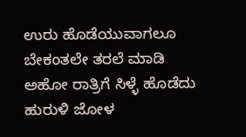ಉರು ಹೊಡೆಯುವಾಗಲೂ
ಬೇಕಂತಲೇ ತರಲೆ ಮಾಡಿ
ಅಹೋ ರಾತ್ರಿಗೆ ಸಿಳ್ಳೆ ಹೊಡೆದು
ಹುರುಳಿ ಜೋಳ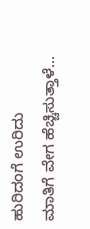ಹುರಿದಂಗೆ ಉರಿದು
ಮಾತಿಗೆ ವೇಗ ಹೆಚ್ಚಿಸುತ್ತಾಳೆ…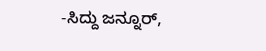-ಸಿದ್ದು ಜನ್ನೂರ್,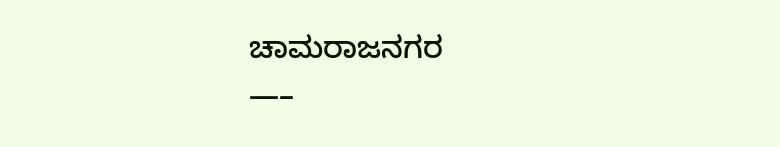ಚಾಮರಾಜನಗರ
—–